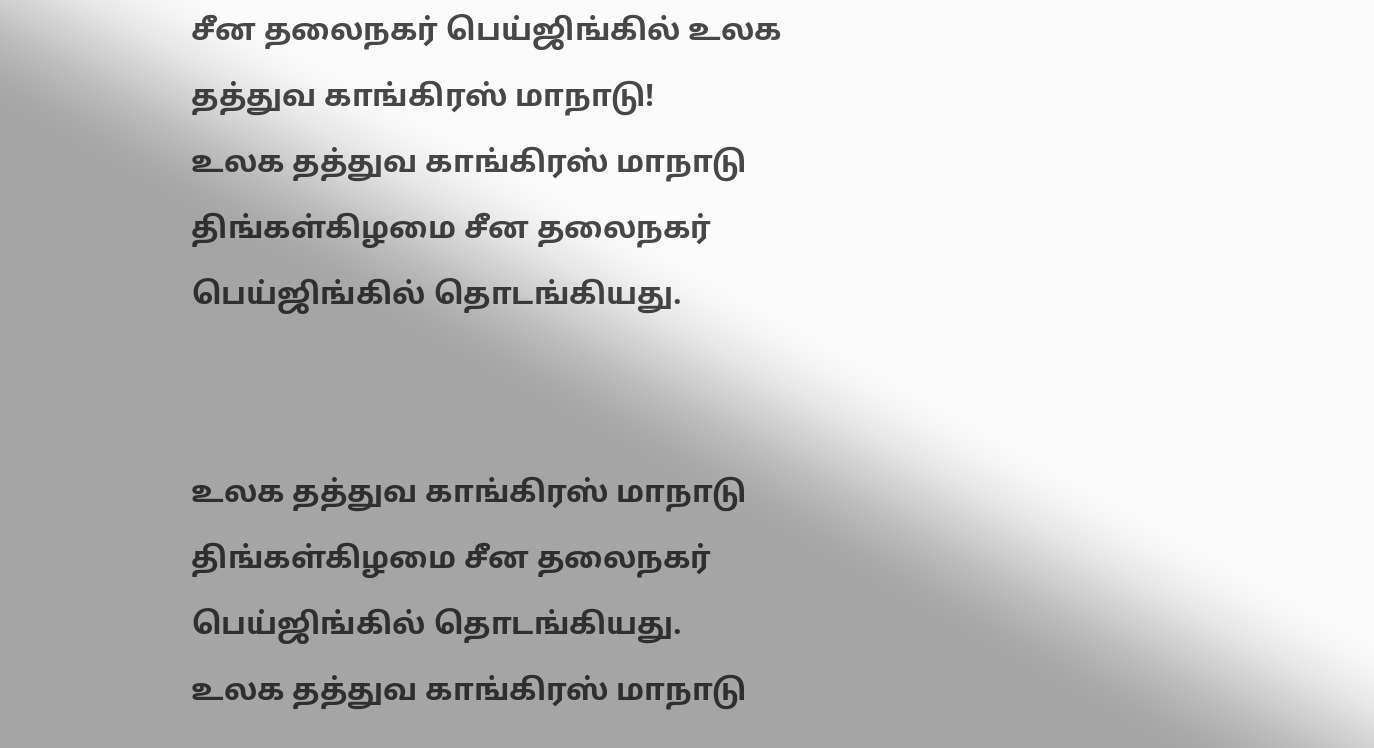சீன தலைநகர் பெய்ஜிங்கில் உலக தத்துவ காங்கிரஸ் மாநாடு!
உலக தத்துவ காங்கிரஸ் மாநாடு திங்கள்கிழமை சீன தலைநகர் பெய்ஜிங்கில் தொடங்கியது.


உலக தத்துவ காங்கிரஸ் மாநாடு திங்கள்கிழமை சீன தலைநகர் பெய்ஜிங்கில் தொடங்கியது.
உலக தத்துவ காங்கிரஸ் மாநாடு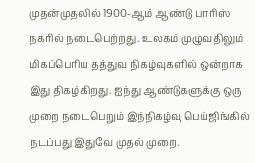முதன்முதலில் 1900-ஆம் ஆண்டு பாரிஸ் நகரில் நடைபெற்றது. உலகம் முழுவதிலும் மிகப்பெரிய தத்துவ நிகழ்வுகளில் ஒன்றாக இது திகழ்கிறது. ஐந்து ஆண்டுகளுக்கு ஒரு முறை நடைபெறும் இந்நிகழ்வு பெய்ஜிங்கில் நடப்பது இதுவே முதல் முறை.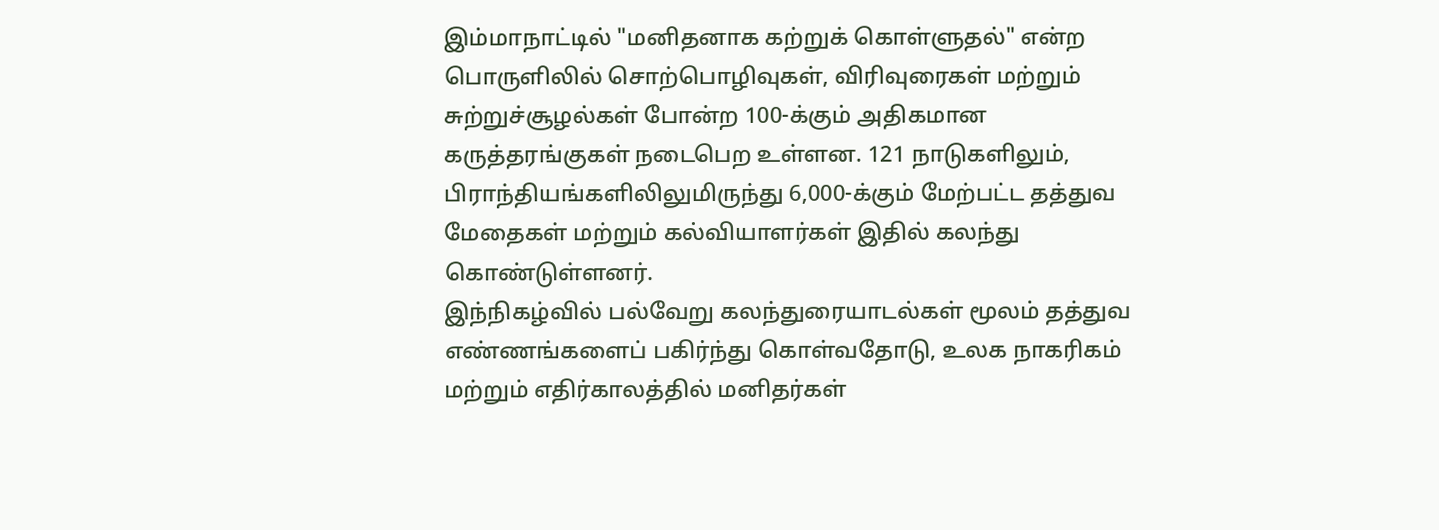இம்மாநாட்டில் "மனிதனாக கற்றுக் கொள்ளுதல்" என்ற பொருளிலில் சொற்பொழிவுகள், விரிவுரைகள் மற்றும் சுற்றுச்சூழல்கள் போன்ற 100-க்கும் அதிகமான கருத்தரங்குகள் நடைபெற உள்ளன. 121 நாடுகளிலும், பிராந்தியங்களிலிலுமிருந்து 6,000-க்கும் மேற்பட்ட தத்துவ மேதைகள் மற்றும் கல்வியாளர்கள் இதில் கலந்து கொண்டுள்ளனர்.
இந்நிகழ்வில் பல்வேறு கலந்துரையாடல்கள் மூலம் தத்துவ எண்ணங்களைப் பகிர்ந்து கொள்வதோடு, உலக நாகரிகம் மற்றும் எதிர்காலத்தில் மனிதர்கள்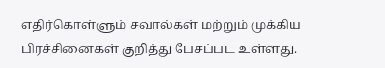எதிர்கொள்ளும் சவால்கள் மற்றும் முக்கிய பிரச்சினைகள் குறித்து பேசப்பட உள்ளது.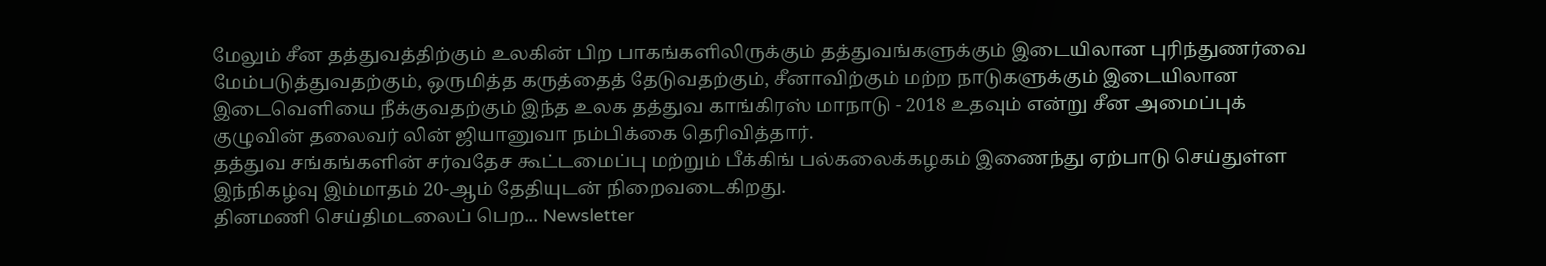மேலும் சீன தத்துவத்திற்கும் உலகின் பிற பாகங்களிலிருக்கும் தத்துவங்களுக்கும் இடையிலான புரிந்துணர்வை மேம்படுத்துவதற்கும், ஒருமித்த கருத்தைத் தேடுவதற்கும், சீனாவிற்கும் மற்ற நாடுகளுக்கும் இடையிலான இடைவெளியை நீக்குவதற்கும் இந்த உலக தத்துவ காங்கிரஸ் மாநாடு - 2018 உதவும் என்று சீன அமைப்புக் குழுவின் தலைவர் லின் ஜியானுவா நம்பிக்கை தெரிவித்தார்.
தத்துவ சங்கங்களின் சர்வதேச கூட்டமைப்பு மற்றும் பீக்கிங் பல்கலைக்கழகம் இணைந்து ஏற்பாடு செய்துள்ள இந்நிகழ்வு இம்மாதம் 20-ஆம் தேதியுடன் நிறைவடைகிறது.
தினமணி செய்திமடலைப் பெற... Newsletter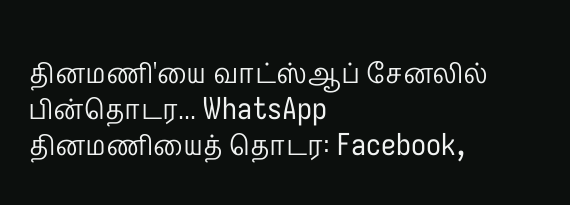தினமணி'யை வாட்ஸ்ஆப் சேனலில் பின்தொடர... WhatsApp
தினமணியைத் தொடர: Facebook,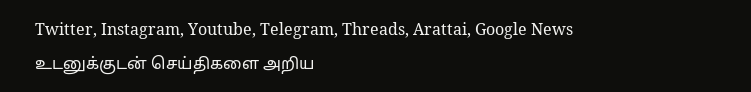Twitter, Instagram, Youtube, Telegram, Threads, Arattai, Google News
உடனுக்குடன் செய்திகளை அறிய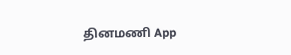தினமணி App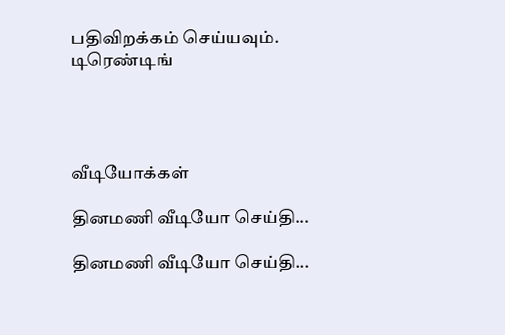பதிவிறக்கம் செய்யவும்.
டிரெண்டிங்




வீடியோக்கள்

தினமணி வீடியோ செய்தி...

தினமணி வீடியோ செய்தி...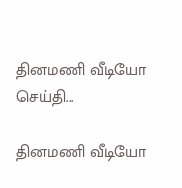தினமணி வீடியோ செய்தி...

தினமணி வீடியோ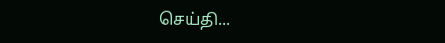செய்தி...